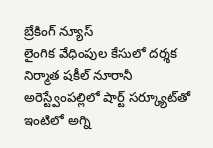బ్రేకింగ్ న్యూస్
లైంగిక వేధింపుల కేసులో దర్శక నిర్మాత షకీల్ నూరానీ అరెస్ట్వేంపల్లిలో షార్ట్ సర్క్యూట్‌తో ఇంటిలో అగ్ని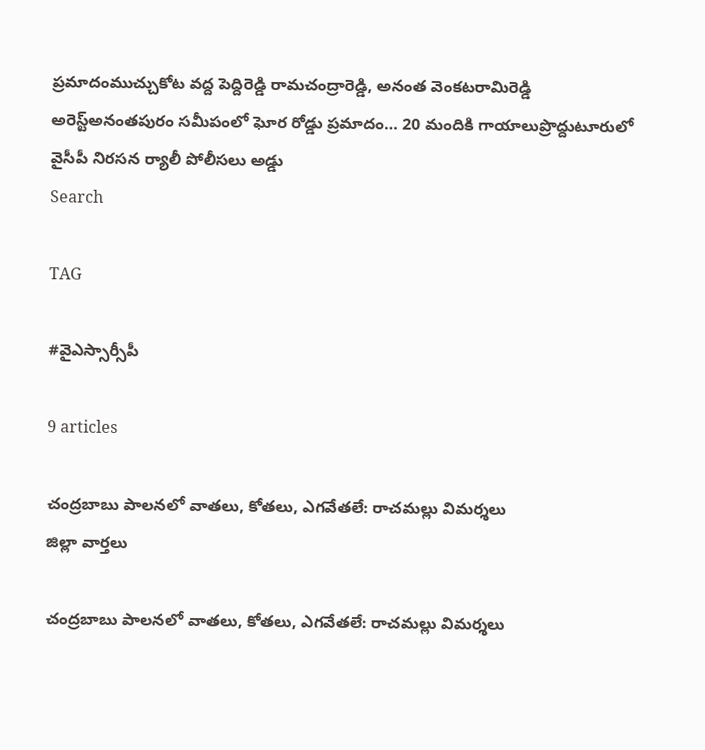ప్రమాదంముచ్చుకోట వద్ద పెద్దిరెడ్డి రామచంద్రారెడ్డి, అనంత వెంకటరామిరెడ్డి అరెస్ట్‌అనంతపురం సమీపంలో ఘోర రోడ్డు ప్రమాదం… 20 మందికి గాయాలుప్రొద్దుటూరులో వైసీపీ నిరసన ర్యాలీ పోలీసలు అడ్డు
Search

TAG

#వైఎస్సార్సీపీ

9 articles

చంద్రబాబు పాలనలో వాతలు, కోతలు, ఎగవేతలే: రాచమల్లు విమర్శలు
జిల్లా వార్తలు

చంద్రబాబు పాలనలో వాతలు, కోతలు, ఎగవేతలే: రాచమల్లు విమర్శలు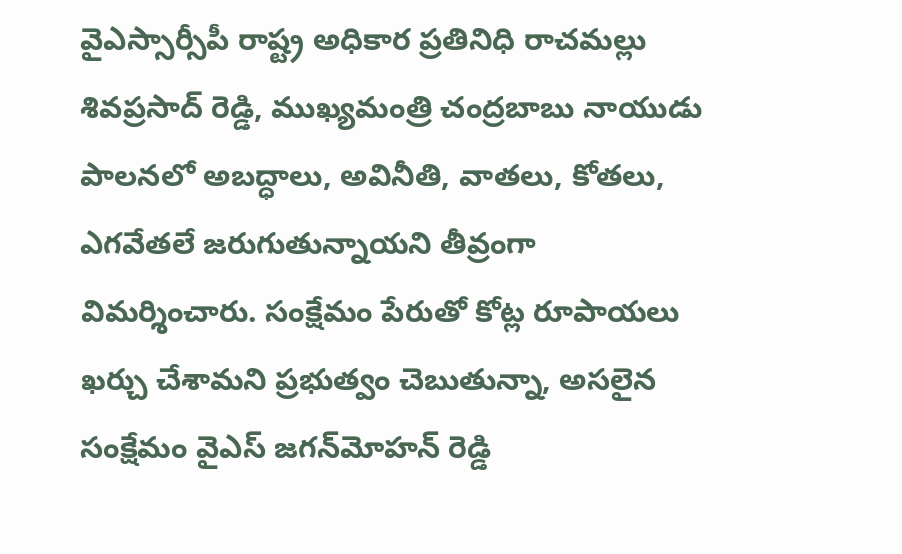వైఎస్సార్సీపీ రాష్ట్ర అధికార ప్రతినిధి రాచమల్లు శివప్రసాద్ రెడ్డి, ముఖ్యమంత్రి చంద్రబాబు నాయుడు పాలనలో అబద్ధాలు, అవినీతి, వాతలు, కోతలు, ఎగవేతలే జరుగుతున్నాయని తీవ్రంగా విమర్శించారు. సంక్షేమం పేరుతో కోట్ల రూపాయలు ఖర్చు చేశామని ప్రభుత్వం చెబుతున్నా, అసలైన సంక్షేమం వైఎస్ జగన్‌మోహన్ రెడ్డి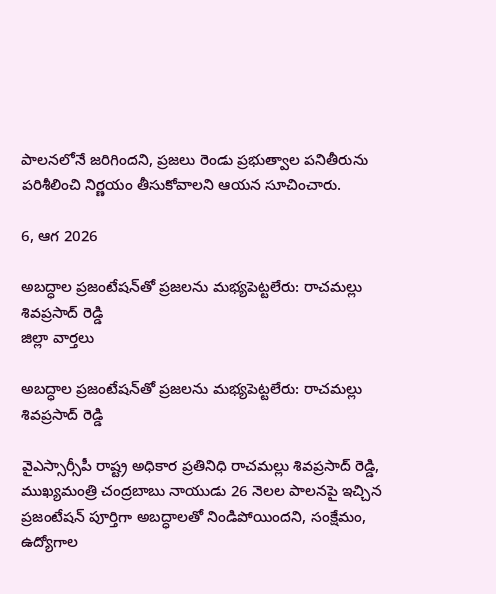పాలనలోనే జరిగిందని, ప్రజలు రెండు ప్రభుత్వాల పనితీరును పరిశీలించి నిర్ణయం తీసుకోవాలని ఆయన సూచించారు.

6, ఆగ 2026

అబద్ధాల ప్రజంటేషన్‌తో ప్రజలను మభ్యపెట్టలేరు: రాచమల్లు శివప్రసాద్ రెడ్డి
జిల్లా వార్తలు

అబద్ధాల ప్రజంటేషన్‌తో ప్రజలను మభ్యపెట్టలేరు: రాచమల్లు శివప్రసాద్ రెడ్డి

వైఎస్సార్సీపీ రాష్ట్ర అధికార ప్రతినిధి రాచమల్లు శివప్రసాద్ రెడ్డి, ముఖ్యమంత్రి చంద్రబాబు నాయుడు 26 నెలల పాలనపై ఇచ్చిన ప్రజంటేషన్ పూర్తిగా అబద్ధాలతో నిండిపోయిందని, సంక్షేమం, ఉద్యోగాల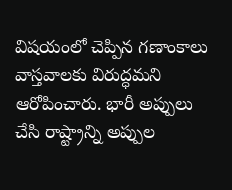విషయంలో చెప్పిన గణాంకాలు వాస్తవాలకు విరుద్ధమని ఆరోపించారు. భారీ అప్పులు చేసి రాష్ట్రాన్ని అప్పుల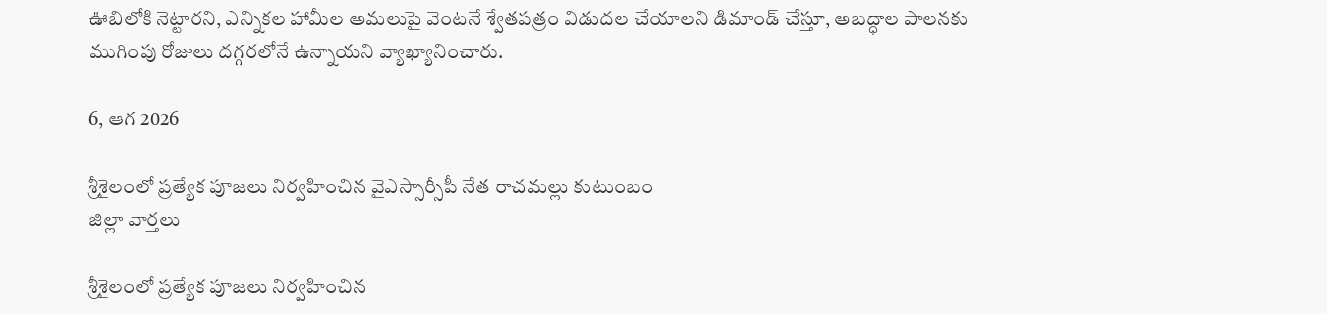ఊబిలోకి నెట్టారని, ఎన్నికల హామీల అమలుపై వెంటనే శ్వేతపత్రం విడుదల చేయాలని డిమాండ్ చేస్తూ, అబద్ధాల పాలనకు ముగింపు రోజులు దగ్గరలోనే ఉన్నాయని వ్యాఖ్యానించారు.

6, ఆగ 2026

శ్రీశైలంలో ప్రత్యేక పూజలు నిర్వహించిన వైఎస్సార్సీపీ నేత రాచమల్లు కుటుంబం
జిల్లా వార్తలు

శ్రీశైలంలో ప్రత్యేక పూజలు నిర్వహించిన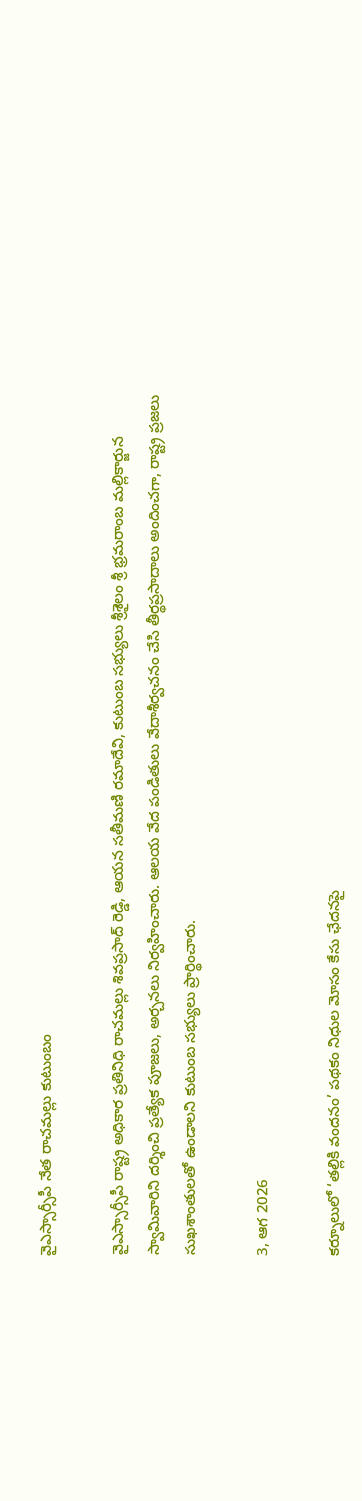వైఎస్సార్సీపీ నేత రాచమల్లు కుటుంబం

వైఎస్సార్సీపీ రాష్ట్ర అధికార ప్రతినిధి రాచమల్లు శివప్రసాద్ రెడ్డి, ఆయన సతీమణి రమాదేవి, కుటుంబ సభ్యులు శ్రీశైలం శ్రీ భ్రమరాంబ మల్లికార్జున స్వామివారిని దర్శించి ప్రత్యేక పూజలు, అర్చనలు నిర్వహించారు. ఆలయ వేద పండితులు వేదాశీర్వచనం చేసి తీర్థప్రసాదాలు అందించగా, రాష్ట్ర ప్రజలు సుఖశాంతులతో ఉండాలని కుటుంబ సభ్యులు ప్రార్థించారు.

3, ఆగ 2026

కర్నూలులో ‘తల్లికి వందనం’ పథకం నిధుల మోసం కేసు ఛేదనపై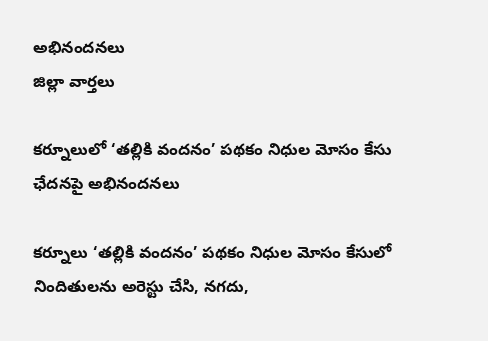అభినందనలు
జిల్లా వార్తలు

కర్నూలులో ‘తల్లికి వందనం’ పథకం నిధుల మోసం కేసు ఛేదనపై అభినందనలు

కర్నూలు ‘తల్లికి వందనం’ పథకం నిధుల మోసం కేసులో నిందితులను అరెస్టు చేసి, నగదు,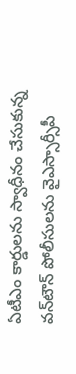ఏటీఎం కార్డులను స్వాధీనం చేసుకున్న వన్‌టౌన్ పోలీసులను వైఎస్సార్సీపీ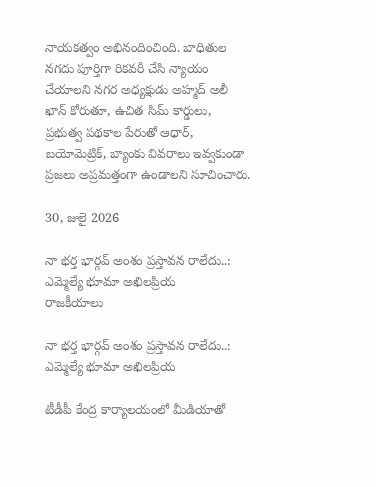నాయకత్వం అభినందించింది. బాధితుల నగదు పూర్తిగా రికవరీ చేసి న్యాయం చేయాలని నగర అధ్యక్షుడు అహ్మద్ అలీ ఖాన్ కోరుతూ, ఉచిత సిమ్ కార్డులు, ప్రభుత్వ పథకాల పేరుతో ఆధార్, బయోమెట్రిక్, బ్యాంకు వివరాలు ఇవ్వకుండా ప్రజలు అప్రమత్తంగా ఉండాలని సూచించారు.

30, జులై 2026

నా భర్త భార్గవ్ అంశం ప్రస్తావన రాలేదు..: ఎమ్మెల్యే భూమా అఖిలప్రియ
రాజకీయాలు

నా భర్త భార్గవ్ అంశం ప్రస్తావన రాలేదు..: ఎమ్మెల్యే భూమా అఖిలప్రియ

టీడీపీ కేంద్ర కార్యాలయంలో మీడియాతో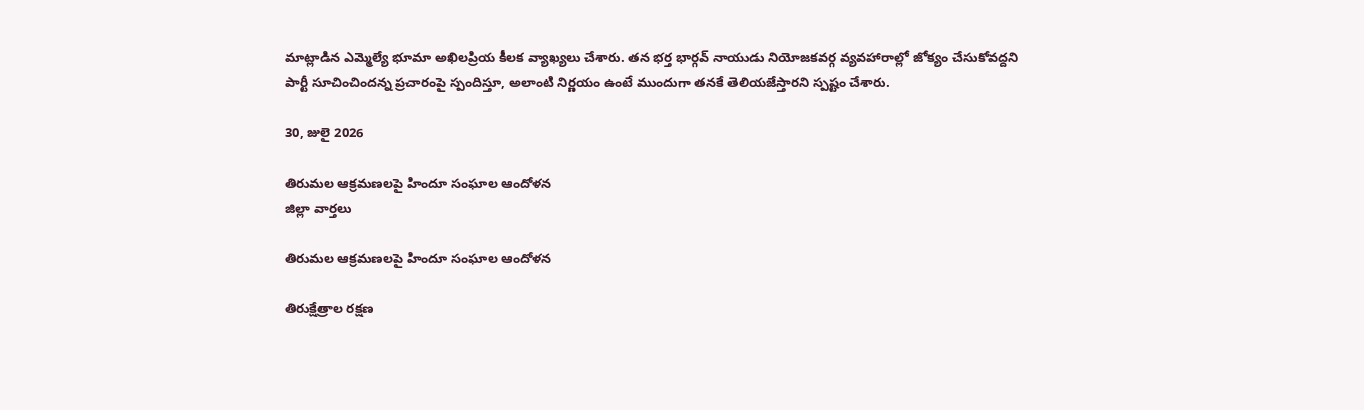మాట్లాడిన ఎమ్మెల్యే భూమా అఖిలప్రియ కీలక వ్యాఖ్యలు చేశారు. తన భర్త భార్గవ్ నాయుడు నియోజకవర్గ వ్యవహారాల్లో జోక్యం చేసుకోవద్దని పార్టీ సూచించిందన్న ప్రచారంపై స్పందిస్తూ, అలాంటి నిర్ణయం ఉంటే ముందుగా తనకే తెలియజేస్తారని స్పష్టం చేశారు.

30, జులై 2026

తిరుమల ఆక్రమణలపై హిందూ సంఘాల ఆందోళన
జిల్లా వార్తలు

తిరుమల ఆక్రమణలపై హిందూ సంఘాల ఆందోళన

తిరుక్షేత్రాల రక్షణ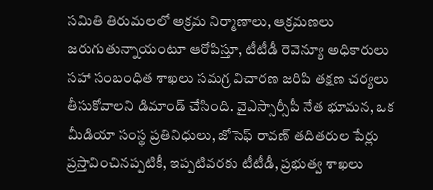సమితి తిరుమలలో అక్రమ నిర్మాణాలు, ఆక్రమణలు జరుగుతున్నాయంటూ ఆరోపిస్తూ, టీటీడీ రెవెన్యూ అధికారులు సహా సంబంధిత శాఖలు సమగ్ర విచారణ జరిపి తక్షణ చర్యలు తీసుకోవాలని డిమాండ్ చేసింది. వైఎస్సార్సీపీ నేత భూమన, ఒక మీడియా సంస్థ ప్రతినిధులు, జోసెఫ్ రావణ్ తదితరుల పేర్లు ప్రస్తావించినప్పటికీ, ఇప్పటివరకు టీటీడీ, ప్రభుత్వ శాఖలు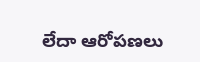లేదా ఆరోపణలు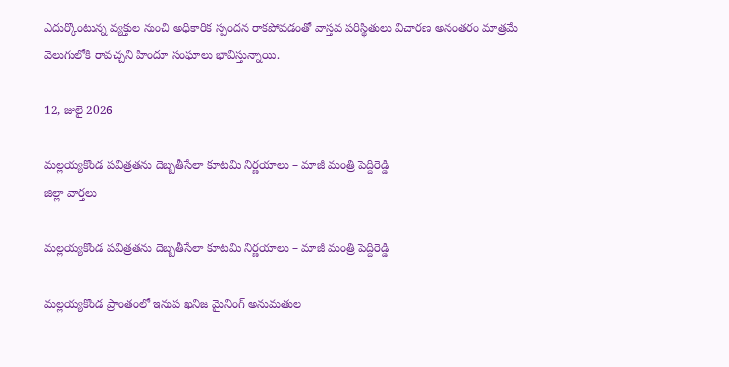ఎదుర్కొంటున్న వ్యక్తుల నుంచి అధికారిక స్పందన రాకపోవడంతో వాస్తవ పరిస్థితులు విచారణ అనంతరం మాత్రమే వెలుగులోకి రావచ్చని హిందూ సంఘాలు భావిస్తున్నాయి.

12, జులై 2026

మల్లయ్యకొండ పవిత్రతను దెబ్బతీసేలా కూటమి నిర్ణయాలు – మాజీ మంత్రి పెద్దిరెడ్డి
జిల్లా వార్తలు

మల్లయ్యకొండ పవిత్రతను దెబ్బతీసేలా కూటమి నిర్ణయాలు – మాజీ మంత్రి పెద్దిరెడ్డి

మల్లయ్యకొండ ప్రాంతంలో ఇనుప ఖనిజ మైనింగ్ అనుమతుల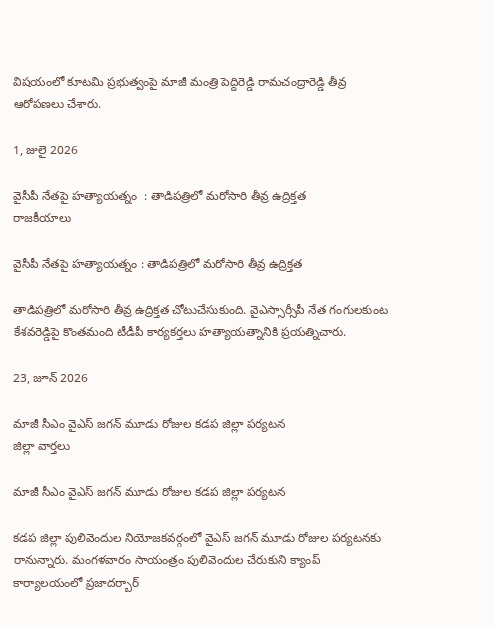విషయంలో కూటమి ప్రభుత్వంపై మాజీ మంత్రి పెద్దిరెడ్డి రామచంద్రారెడ్డి తీవ్ర ఆరోపణలు చేశారు.

1, జులై 2026

వైసీపీ నేతపై హత్యాయత్నం  : తాడిపత్రిలో మరోసారి తీవ్ర ఉద్రిక్తత
రాజకీయాలు

వైసీపీ నేతపై హత్యాయత్నం : తాడిపత్రిలో మరోసారి తీవ్ర ఉద్రిక్తత

తాడిపత్రిలో మరోసారి తీవ్ర ఉద్రిక్తత చోటుచేసుకుంది. వైఎస్సార్సీపీ నేత గంగులకుంట కేశవరెడ్డిపై కొంతమంది టీడీపీ కార్యకర్తలు హత్యాయత్నానికి ప్రయత్నిచారు.

23, జూన్ 2026

మాజీ సీఎం వైఎస్ జగన్ మూడు రోజుల కడప జిల్లా పర్యటన
జిల్లా వార్తలు

మాజీ సీఎం వైఎస్ జగన్ మూడు రోజుల కడప జిల్లా పర్యటన

కడప జిల్లా పులివెందుల నియోజకవర్గంలో వైఎస్ జగన్ మూడు రోజుల పర్యటనకు రానున్నారు. మంగళవారం సాయంత్రం పులివెందుల చేరుకుని క్యాంప్ కార్యాలయంలో ప్రజాదర్బార్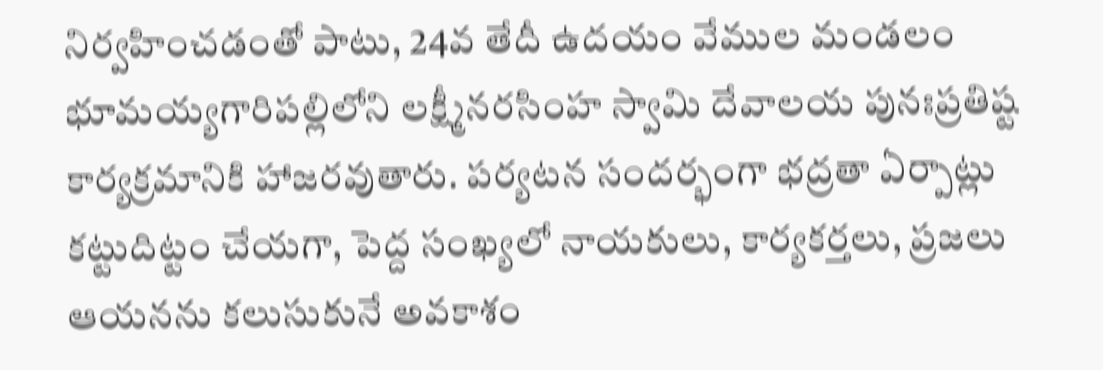నిర్వహించడంతో పాటు, 24వ తేదీ ఉదయం వేముల మండలం భూమయ్యగారిపల్లిలోని లక్ష్మీనరసింహ స్వామి దేవాలయ పునఃప్రతిష్ట కార్యక్రమానికి హాజరవుతారు. పర్యటన సందర్భంగా భద్రతా ఏర్పాట్లు కట్టుదిట్టం చేయగా, పెద్ద సంఖ్యలో నాయకులు, కార్యకర్తలు, ప్రజలు ఆయనను కలుసుకునే అవకాశం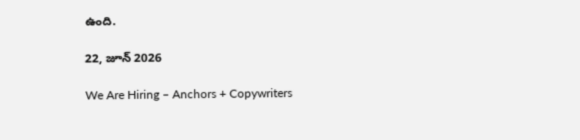ఉంది.

22, జూన్ 2026

We Are Hiring – Anchors + Copywriters